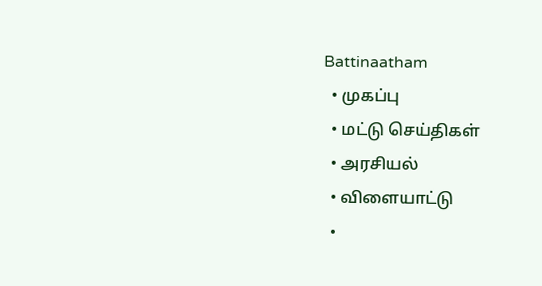Battinaatham
  • முகப்பு
  • மட்டு செய்திகள்
  • அரசியல்
  • விளையாட்டு
  •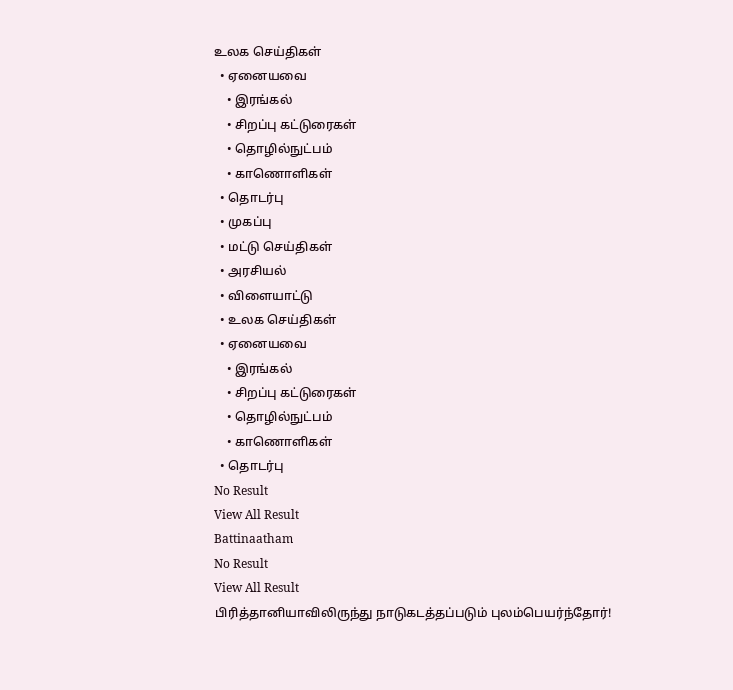உலக செய்திகள்
  • ஏனையவை
    • இரங்கல்
    • சிறப்பு கட்டுரைகள்
    • தொழில்நுட்பம்
    • காணொளிகள்
  • தொடர்பு
  • முகப்பு
  • மட்டு செய்திகள்
  • அரசியல்
  • விளையாட்டு
  • உலக செய்திகள்
  • ஏனையவை
    • இரங்கல்
    • சிறப்பு கட்டுரைகள்
    • தொழில்நுட்பம்
    • காணொளிகள்
  • தொடர்பு
No Result
View All Result
Battinaatham
No Result
View All Result
பிரித்தானியாவிலிருந்து நாடுகடத்தப்படும் புலம்பெயர்ந்தோர்!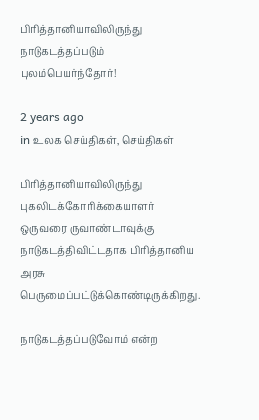பிரித்தானியாவிலிருந்து நாடுகடத்தப்படும் புலம்பெயர்ந்தோர்!

2 years ago
in உலக செய்திகள், செய்திகள்

பிரித்தானியாவிலிருந்து புகலிடக்கோரிக்கையாளர் ஒருவரை ருவாண்டாவுக்கு நாடுகடத்திவிட்டதாக பிரித்தானிய அரசு பெருமைப்பட்டுக்கொண்டிருக்கிறது.

நாடுகடத்தப்படுவோம் என்ற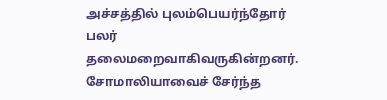அச்சத்தில் புலம்பெயர்ந்தோர் பலர் தலைமறைவாகிவருகின்றனர். சோமாலியாவைச் சேர்ந்த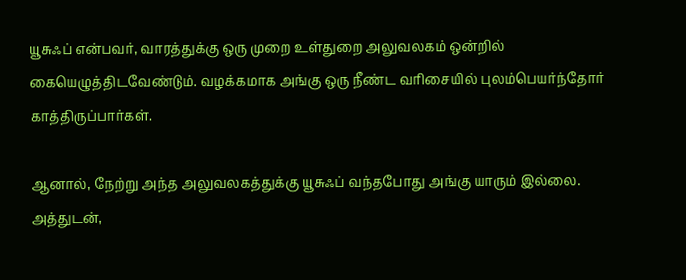யூசுஃப் என்பவர், வாரத்துக்கு ஒரு முறை உள்துறை அலுவலகம் ஒன்றில் கையெழுத்திடவேண்டும். வழக்கமாக அங்கு ஒரு நீண்ட வரிசையில் புலம்பெயர்ந்தோர் காத்திருப்பார்கள்.

ஆனால், நேற்று அந்த அலுவலகத்துக்கு யூசுஃப் வந்தபோது அங்கு யாரும் இல்லை. அத்துடன்,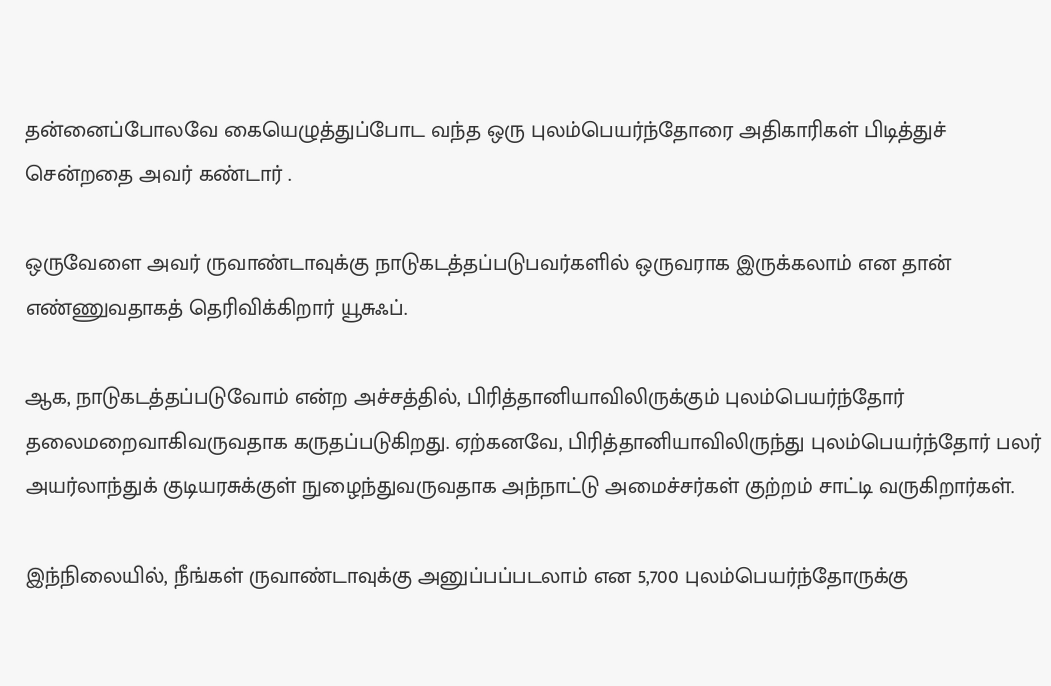தன்னைப்போலவே கையெழுத்துப்போட வந்த ஒரு புலம்பெயர்ந்தோரை அதிகாரிகள் பிடித்துச் சென்றதை அவர் கண்டார் .

ஒருவேளை அவர் ருவாண்டாவுக்கு நாடுகடத்தப்படுபவர்களில் ஒருவராக இருக்கலாம் என தான் எண்ணுவதாகத் தெரிவிக்கிறார் யூசுஃப்.

ஆக, நாடுகடத்தப்படுவோம் என்ற அச்சத்தில், பிரித்தானியாவிலிருக்கும் புலம்பெயர்ந்தோர் தலைமறைவாகிவருவதாக கருதப்படுகிறது. ஏற்கனவே, பிரித்தானியாவிலிருந்து புலம்பெயர்ந்தோர் பலர் அயர்லாந்துக் குடியரசுக்குள் நுழைந்துவருவதாக அந்நாட்டு அமைச்சர்கள் குற்றம் சாட்டி வருகிறார்கள்.

இந்நிலையில், நீங்கள் ருவாண்டாவுக்கு அனுப்பப்படலாம் என 5,700 புலம்பெயர்ந்தோருக்கு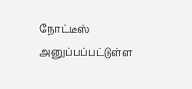நோட்டீஸ் அனுப்பப்பட்டுள்ள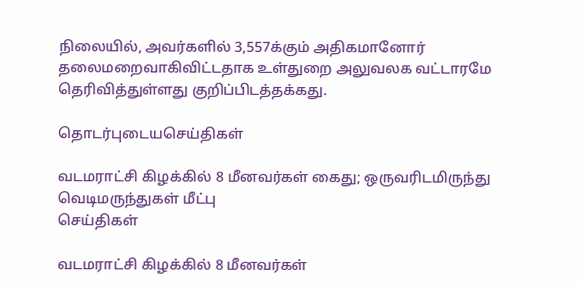நிலையில், அவர்களில் 3,557க்கும் அதிகமானோர் தலைமறைவாகிவிட்டதாக உள்துறை அலுவலக வட்டாரமே தெரிவித்துள்ளது குறிப்பிடத்தக்கது.

தொடர்புடையசெய்திகள்

வடமராட்சி கிழக்கில் 8 மீனவர்கள் கைது; ஒருவரிடமிருந்து வெடிமருந்துகள் மீட்பு
செய்திகள்

வடமராட்சி கிழக்கில் 8 மீனவர்கள்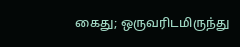கைது; ஒருவரிடமிருந்து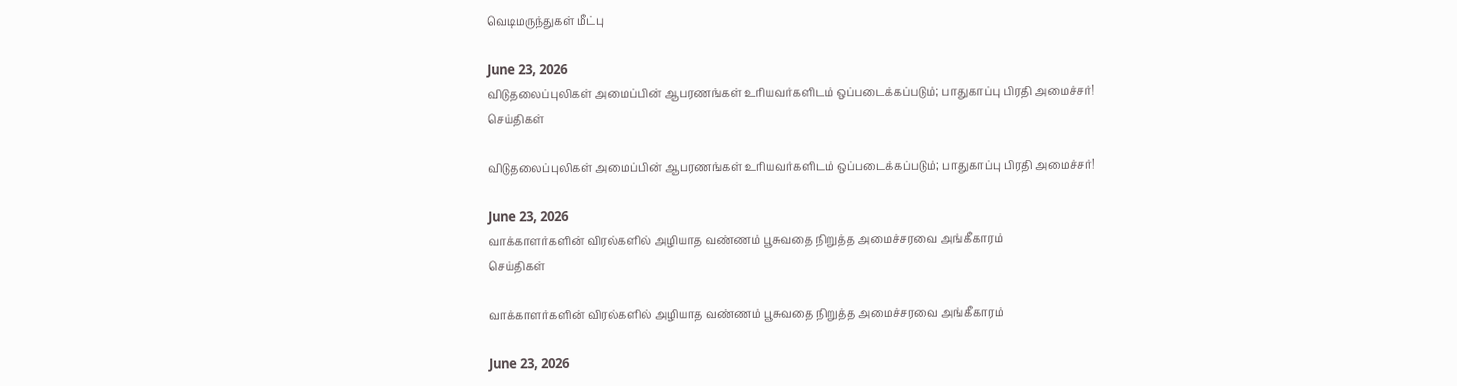வெடிமருந்துகள் மீட்பு

June 23, 2026
விடுதலைப்புலிகள் அமைப்பின் ஆபரணங்கள் உரியவர்களிடம் ஒப்படைக்கப்படும்; பாதுகாப்பு பிரதி அமைச்சர்!
செய்திகள்

விடுதலைப்புலிகள் அமைப்பின் ஆபரணங்கள் உரியவர்களிடம் ஒப்படைக்கப்படும்; பாதுகாப்பு பிரதி அமைச்சர்!

June 23, 2026
வாக்காளர்களின் விரல்களில் அழியாத வண்ணம் பூசுவதை நிறுத்த அமைச்சரவை அங்கீகாரம்
செய்திகள்

வாக்காளர்களின் விரல்களில் அழியாத வண்ணம் பூசுவதை நிறுத்த அமைச்சரவை அங்கீகாரம்

June 23, 2026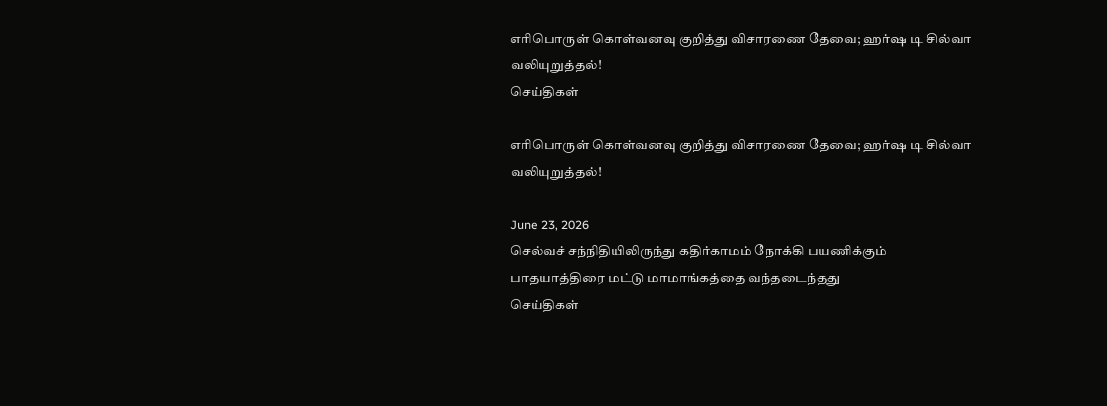எரிபொருள் கொள்வனவு குறித்து விசாரணை தேவை; ஹர்ஷ டி சில்வா வலியுறுத்தல்!
செய்திகள்

எரிபொருள் கொள்வனவு குறித்து விசாரணை தேவை; ஹர்ஷ டி சில்வா வலியுறுத்தல்!

June 23, 2026
செல்வச் சந்நிதியிலிருந்து கதிர்காமம் நோக்கி பயணிக்கும் பாதயாத்திரை மட்டு மாமாங்கத்தை வந்தடைந்தது
செய்திகள்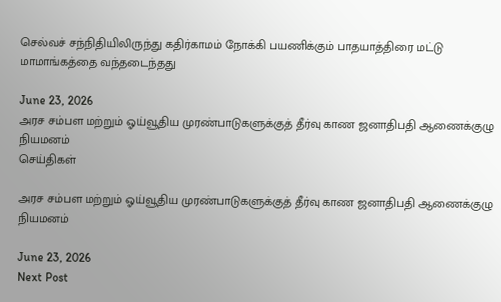செல்வச் சந்நிதியிலிருந்து கதிர்காமம் நோக்கி பயணிக்கும் பாதயாத்திரை மட்டு மாமாங்கத்தை வந்தடைந்தது

June 23, 2026
அரச சம்பள மற்றும் ஓய்வூதிய முரண்பாடுகளுக்குத் தீர்வு காண ஜனாதிபதி ஆணைக்குழு நியமனம்
செய்திகள்

அரச சம்பள மற்றும் ஓய்வூதிய முரண்பாடுகளுக்குத் தீர்வு காண ஜனாதிபதி ஆணைக்குழு நியமனம்

June 23, 2026
Next Post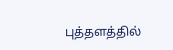புத்தளத்தில்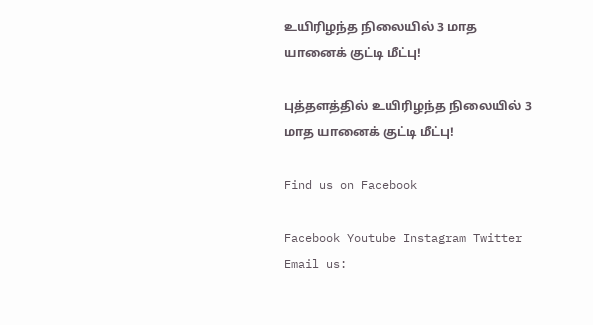உயிரிழந்த நிலையில் 3 மாத யானைக் குட்டி மீட்பு!

புத்தளத்தில் உயிரிழந்த நிலையில் 3 மாத யானைக் குட்டி மீட்பு!

Find us on Facebook

Facebook Youtube Instagram Twitter
Email us: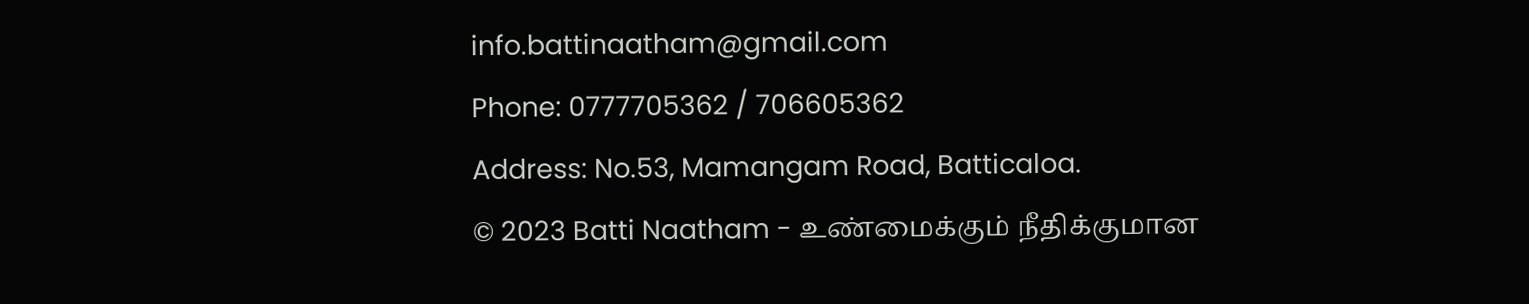info.battinaatham@gmail.com
Phone: 0777705362 / 706605362
Address: No.53, Mamangam Road, Batticaloa.
© 2023 Batti Naatham - உண்மைக்கும் நீதிக்குமான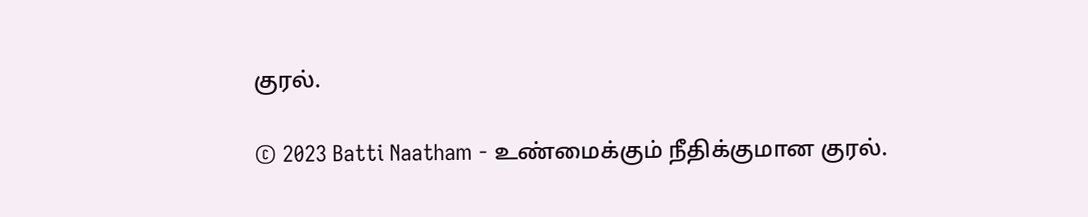குரல்.

© 2023 Batti Naatham - உண்மைக்கும் நீதிக்குமான குரல்.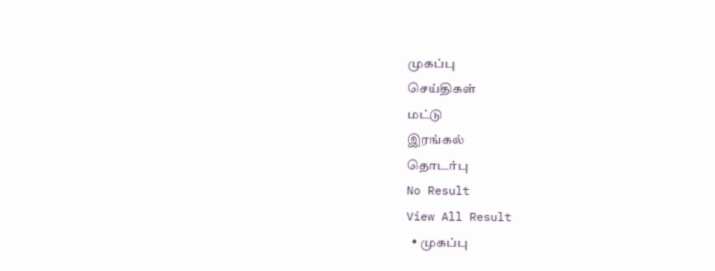முகப்பு
செய்திகள்
மட்டு
இரங்கல்
தொடர்பு
No Result
View All Result
  • முகப்பு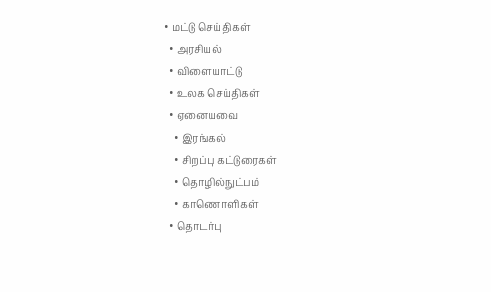• மட்டு செய்திகள்
  • அரசியல்
  • விளையாட்டு
  • உலக செய்திகள்
  • ஏனையவை
    • இரங்கல்
    • சிறப்பு கட்டுரைகள்
    • தொழில்நுட்பம்
    • காணொளிகள்
  • தொடர்பு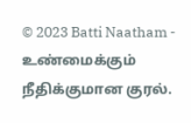© 2023 Batti Naatham - உண்மைக்கும் நீதிக்குமான குரல்.